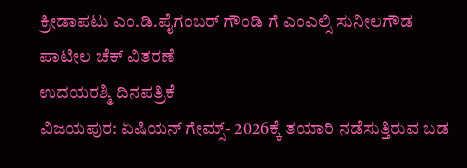ಕ್ರೀಡಾಪಟು ಎಂ.ಡಿ.ಪೈಗಂಬರ್ ಗೌಂಡಿ ಗೆ ಎಂಎಲ್ಸಿ ಸುನೀಲಗೌಡ ಪಾಟೀಲ ಚೆಕ್ ವಿತರಣೆ
ಉದಯರಶ್ಮಿ ದಿನಪತ್ರಿಕೆ
ವಿಜಯಪುರ: ಏಷಿಯನ್ ಗೇಮ್ಸ್- 2026ಕ್ಕೆ ತಯಾರಿ ನಡೆಸುತ್ತಿರುವ ಬಡ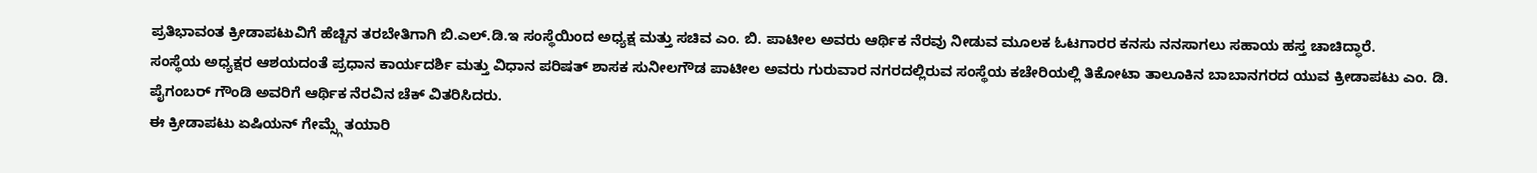ಪ್ರತಿಭಾವಂತ ಕ್ರೀಡಾಪಟುವಿಗೆ ಹೆಚ್ಚಿನ ತರಬೇತಿಗಾಗಿ ಬಿ.ಎಲ್.ಡಿ.ಇ ಸಂಸ್ಥೆಯಿಂದ ಅಧ್ಯಕ್ಷ ಮತ್ತು ಸಚಿವ ಎಂ. ಬಿ. ಪಾಟೀಲ ಅವರು ಆರ್ಥಿಕ ನೆರವು ನೀಡುವ ಮೂಲಕ ಓಟಗಾರರ ಕನಸು ನನಸಾಗಲು ಸಹಾಯ ಹಸ್ತ ಚಾಚಿದ್ಧಾರೆ.
ಸಂಸ್ಥೆಯ ಅಧ್ಯಕ್ಷರ ಆಶಯದಂತೆ ಪ್ರಧಾನ ಕಾರ್ಯದರ್ಶಿ ಮತ್ತು ವಿಧಾನ ಪರಿಷತ್ ಶಾಸಕ ಸುನೀಲಗೌಡ ಪಾಟೀಲ ಅವರು ಗುರುವಾರ ನಗರದಲ್ಲಿರುವ ಸಂಸ್ಥೆಯ ಕಚೇರಿಯಲ್ಲಿ ತಿಕೋಟಾ ತಾಲೂಕಿನ ಬಾಬಾನಗರದ ಯುವ ಕ್ರೀಡಾಪಟು ಎಂ. ಡಿ. ಪೈಗಂಬರ್ ಗೌಂಡಿ ಅವರಿಗೆ ಆರ್ಥಿಕ ನೆರವಿನ ಚೆಕ್ ವಿತರಿಸಿದರು.
ಈ ಕ್ರೀಡಾಪಟು ಏಷಿಯನ್ ಗೇಮ್ಸ್ಗೆ ತಯಾರಿ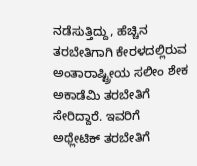ನಡೆಸುತ್ತಿದ್ದು, ಹೆಚ್ಚಿನ ತರಬೇತಿಗಾಗಿ ಕೇರಳದಲ್ಲಿರುವ ಅಂತಾರಾಷ್ಟ್ರೀಯ ಸಲೀಂ ಶೇಕ ಅಕಾಡೆಮಿ ತರಬೇತಿಗೆ ಸೇರಿದ್ದಾರೆ. ಇವರಿಗೆ ಅಥ್ಲೇಟಿಕ್ ತರಬೇತಿಗೆ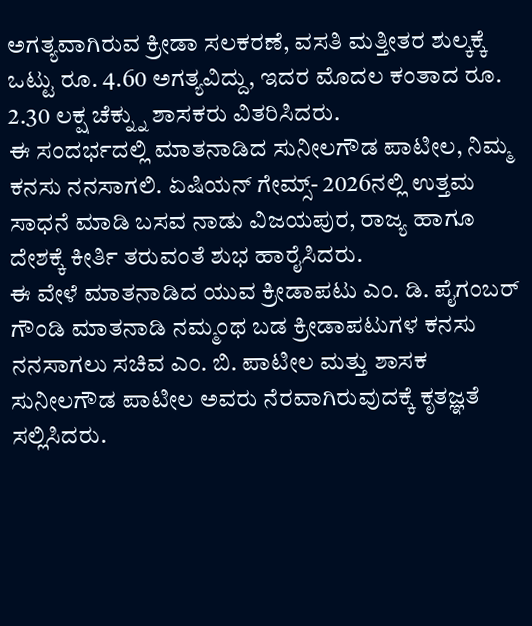ಅಗತ್ಯವಾಗಿರುವ ಕ್ರೀಡಾ ಸಲಕರಣೆ, ವಸತಿ ಮತ್ತೀತರ ಶುಲ್ಕಕ್ಕೆ ಒಟ್ಟು ರೂ. 4.60 ಅಗತ್ಯವಿದ್ದು, ಇದರ ಮೊದಲ ಕಂತಾದ ರೂ. 2.30 ಲಕ್ಷ ಚೆಕ್ನ್ನು ಶಾಸಕರು ವಿತರಿಸಿದರು.
ಈ ಸಂದರ್ಭದಲ್ಲಿ ಮಾತನಾಡಿದ ಸುನೀಲಗೌಡ ಪಾಟೀಲ, ನಿಮ್ಮ ಕನಸು ನನಸಾಗಲಿ. ಏಷಿಯನ್ ಗೇಮ್ಸ್- 2026ನಲ್ಲಿ ಉತ್ತಮ ಸಾಧನೆ ಮಾಡಿ ಬಸವ ನಾಡು ವಿಜಯಪುರ, ರಾಜ್ಯ ಹಾಗೂ ದೇಶಕ್ಕೆ ಕೀರ್ತಿ ತರುವಂತೆ ಶುಭ ಹಾರೈಸಿದರು.
ಈ ವೇಳೆ ಮಾತನಾಡಿದ ಯುವ ಕ್ರೀಡಾಪಟು ಎಂ. ಡಿ. ಪೈಗಂಬರ್ ಗೌಂಡಿ ಮಾತನಾಡಿ ನಮ್ಮಂಥ ಬಡ ಕ್ರೀಡಾಪಟುಗಳ ಕನಸು ನನಸಾಗಲು ಸಚಿವ ಎಂ. ಬಿ. ಪಾಟೀಲ ಮತ್ತು ಶಾಸಕ ಸುನೀಲಗೌಡ ಪಾಟೀಲ ಅವರು ನೆರವಾಗಿರುವುದಕ್ಕೆ ಕೃತಜ್ಞತೆ ಸಲ್ಲಿಸಿದರು.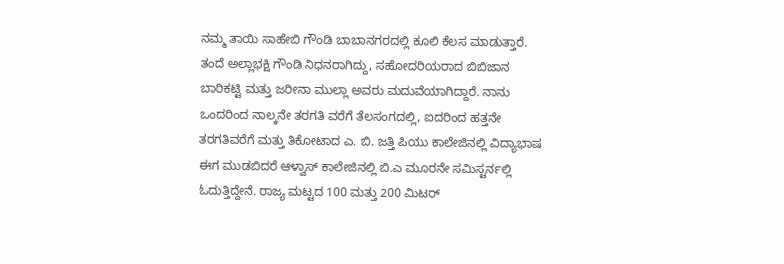ನಮ್ಮ ತಾಯಿ ಸಾಹೇಬಿ ಗೌಂಡಿ ಬಾಬಾನಗರದಲ್ಲಿ ಕೂಲಿ ಕೆಲಸ ಮಾಡುತ್ತಾರೆ. ತಂದೆ ಅಲ್ಲಾಭಕ್ಷಿ ಗೌಂಡಿ ನಿಧನರಾಗಿದ್ದು, ಸಹೋದರಿಯರಾದ ಬಿಬಿಜಾನ ಬಾರಿಕಟ್ಟಿ ಮತ್ತು ಜರೀನಾ ಮುಲ್ಲಾ ಅವರು ಮದುವೆಯಾಗಿದ್ದಾರೆ. ನಾನು ಒಂದರಿಂದ ನಾಲ್ಕನೇ ತರಗತಿ ವರೆಗೆ ತೆಲಸಂಗದಲ್ಲಿ, ಐದರಿಂದ ಹತ್ತನೇ ತರಗತಿವರೆಗೆ ಮತ್ತು ತಿಕೋಟಾದ ಎ. ಬಿ. ಜತ್ತಿ ಪಿಯು ಕಾಲೇಜಿನಲ್ಲಿ ವಿದ್ಯಾಭಾಷ ಈಗ ಮುಡಬಿದರೆ ಆಳ್ವಾಸ್ ಕಾಲೇಜಿನಲ್ಲಿ ಬಿ.ಎ ಮೂರನೇ ಸಮಿಸ್ಟರ್ನಲ್ಲಿ ಓದುತ್ತಿದ್ದೇನೆ. ರಾಜ್ಯ ಮಟ್ಟದ 100 ಮತ್ತು 200 ಮಿಟರ್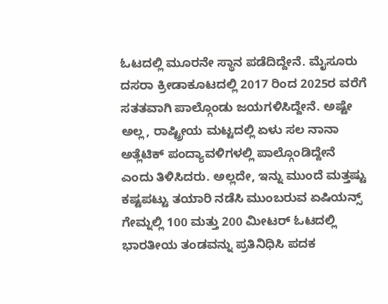ಓಟದಲ್ಲಿ ಮೂರನೇ ಸ್ಥಾನ ಪಡೆದಿದ್ದೇನೆ. ಮೈಸೂರು ದಸರಾ ಕ್ರೀಡಾಕೂಟದಲ್ಲಿ 2017 ರಿಂದ 2025ರ ವರೆಗೆ ಸತತವಾಗಿ ಪಾಲ್ಗೊಂಡು ಜಯಗಳಿಸಿದ್ದೇನೆ. ಅಷ್ಟೇ ಅಲ್ಲ, ರಾಷ್ಟ್ರೀಯ ಮಟ್ಟದಲ್ಲಿ ಏಳು ಸಲ ನಾನಾ ಅತ್ಲೆಟಿಕ್ ಪಂದ್ಯಾವಳಿಗಳಲ್ಲಿ ಪಾಲ್ಗೊಂಡಿದ್ದೇನೆ ಎಂದು ತಿಳಿಸಿದರು. ಅಲ್ಲದೇ, ಇನ್ನು ಮುಂದೆ ಮತ್ತಷ್ಟು ಕಷ್ಟಪಟ್ಟು ತಯಾರಿ ನಡೆಸಿ ಮುಂಬರುವ ಏಷಿಯನ್ಸ್ ಗೇಮ್ನಲ್ಲಿ 100 ಮತ್ತು 200 ಮೀಟರ್ ಓಟದಲ್ಲಿ ಭಾರತೀಯ ತಂಡವನ್ನು ಪ್ರತಿನಿಧಿಸಿ ಪದಕ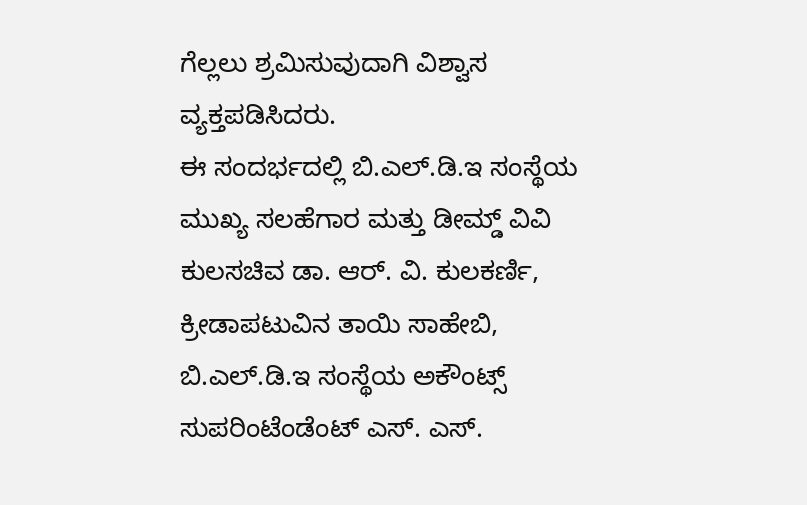ಗೆಲ್ಲಲು ಶ್ರಮಿಸುವುದಾಗಿ ವಿಶ್ವಾಸ ವ್ಯಕ್ತಪಡಿಸಿದರು.
ಈ ಸಂದರ್ಭದಲ್ಲಿ ಬಿ.ಎಲ್.ಡಿ.ಇ ಸಂಸ್ಥೆಯ ಮುಖ್ಯ ಸಲಹೆಗಾರ ಮತ್ತು ಡೀಮ್ಡ್ ವಿವಿ ಕುಲಸಚಿವ ಡಾ. ಆರ್. ವಿ. ಕುಲಕರ್ಣಿ, ಕ್ರೀಡಾಪಟುವಿನ ತಾಯಿ ಸಾಹೇಬಿ,
ಬಿ.ಎಲ್.ಡಿ.ಇ ಸಂಸ್ಥೆಯ ಅಕೌಂಟ್ಸ್ ಸುಪರಿಂಟೆಂಡೆಂಟ್ ಎಸ್. ಎಸ್.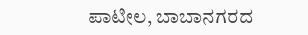ಪಾಟೀಲ, ಬಾಬಾನಗರದ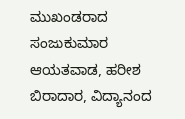ಮುಖಂಡರಾದ ಸಂಜುಕುಮಾರ ಆಯತವಾಡ, ಹರೀಶ ಬಿರಾದಾರ, ವಿದ್ಯಾನಂದ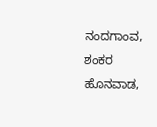ನಂದಗಾಂವ, ಶಂಕರ ಹೊನವಾಡ,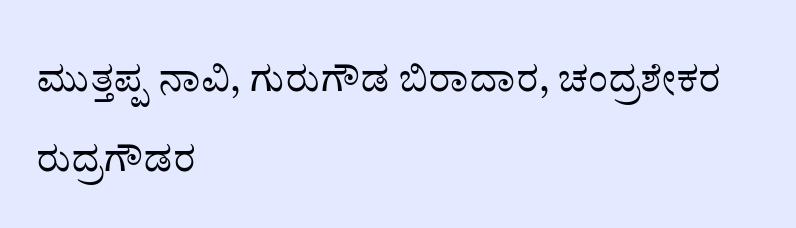ಮುತ್ತಪ್ಪ ನಾವಿ, ಗುರುಗೌಡ ಬಿರಾದಾರ, ಚಂದ್ರಶೇಕರ ರುದ್ರಗೌಡರ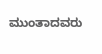ಮುಂತಾದವರು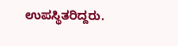ಉಪಸ್ಥಿತರಿದ್ದರು.